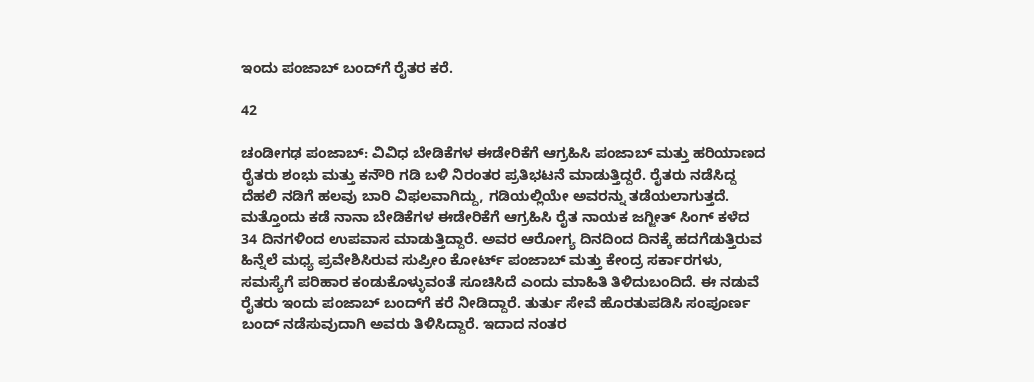ಇಂದು ಪಂಜಾಬ್ ಬಂದ್‍ಗೆ ರೈತರ ಕರೆ.

42

ಚಂಡೀಗಢ ಪಂಜಾಬ್: ವಿವಿಧ ಬೇಡಿಕೆಗಳ ಈಡೇರಿಕೆಗೆ ಆಗ್ರಹಿಸಿ ಪಂಜಾಬ್ ಮತ್ತು ಹರಿಯಾಣದ ರೈತರು ಶಂಭು ಮತ್ತು ಕನೌರಿ ಗಡಿ ಬಳಿ ನಿರಂತರ ಪ್ರತಿಭಟನೆ ಮಾಡುತ್ತಿದ್ದರೆ. ರೈತರು ನಡೆಸಿದ್ದ ದೆಹಲಿ ನಡಿಗೆ ಹಲವು ಬಾರಿ ವಿಫಲವಾಗಿದ್ದು, ಗಡಿಯಲ್ಲಿಯೇ ಅವರನ್ನು ತಡೆಯಲಾಗುತ್ತದೆ. ಮತ್ತೊಂದು ಕಡೆ ನಾನಾ ಬೇಡಿಕೆಗಳ ಈಡೇರಿಕೆಗೆ ಆಗ್ರಹಿಸಿ ರೈತ ನಾಯಕ ಜಗ್ಜೀತ್ ಸಿಂಗ್ ಕಳೆದ 34 ದಿನಗಳಿಂದ ಉಪವಾಸ ಮಾಡುತ್ತಿದ್ದಾರೆ. ಅವರ ಆರೋಗ್ಯ ದಿನದಿಂದ ದಿನಕ್ಕೆ ಹದಗೆಡುತ್ತಿರುವ ಹಿನ್ನೆಲೆ ಮಧ್ಯ ಪ್ರವೇಶಿಸಿರುವ ಸುಪ್ರೀಂ ಕೋರ್ಟ್ ಪಂಜಾಬ್ ಮತ್ತು ಕೇಂದ್ರ ಸರ್ಕಾರಗಳು, ಸಮಸ್ಯೆಗೆ ಪರಿಹಾರ ಕಂಡುಕೊಳ್ಳುವಂತೆ ಸೂಚಿಸಿದೆ ಎಂದು ಮಾಹಿತಿ ತಿಳಿದುಬಂದಿದೆ. ಈ ನಡುವೆ ರೈತರು ಇಂದು ಪಂಜಾಬ್ ಬಂದ್‍ಗೆ ಕರೆ ನೀಡಿದ್ದಾರೆ. ತುರ್ತು ಸೇವೆ ಹೊರತುಪಡಿಸಿ ಸಂಪೂರ್ಣ ಬಂದ್ ನಡೆಸುವುದಾಗಿ ಅವರು ತಿಳಿಸಿದ್ದಾರೆ. ಇದಾದ ನಂತರ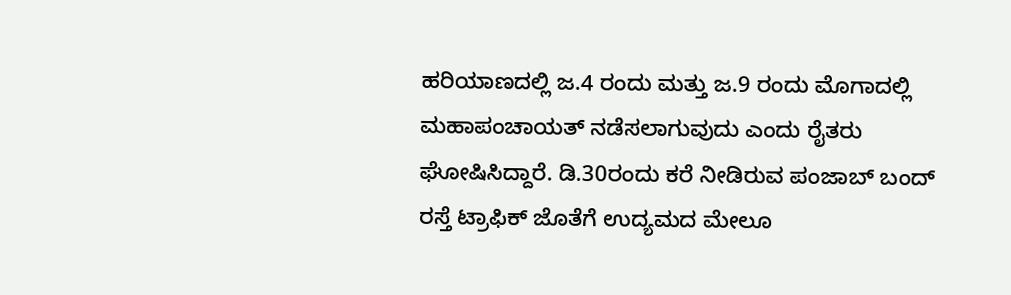ಹರಿಯಾಣದಲ್ಲಿ ಜ.4 ರಂದು ಮತ್ತು ಜ.9 ರಂದು ಮೊಗಾದಲ್ಲಿ ಮಹಾಪಂಚಾಯತ್ ನಡೆಸಲಾಗುವುದು ಎಂದು ರೈತರು ಘೋಷಿಸಿದ್ದಾರೆ. ಡಿ.30ರಂದು ಕರೆ ನೀಡಿರುವ ಪಂಜಾಬ್ ಬಂದ್ ರಸ್ತೆ ಟ್ರಾಫಿಕ್ ಜೊತೆಗೆ ಉದ್ಯಮದ ಮೇಲೂ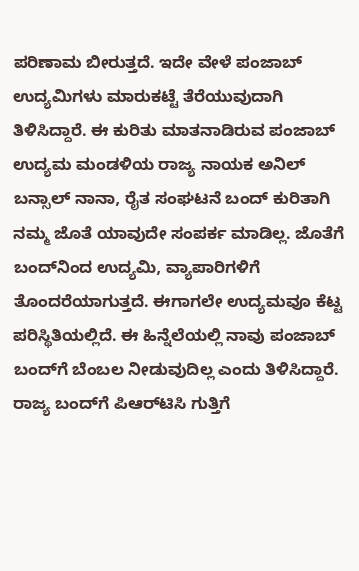ಪರಿಣಾಮ ಬೀರುತ್ತದೆ. ಇದೇ ವೇಳೆ ಪಂಜಾಬ್ ಉದ್ಯಮಿಗಳು ಮಾರುಕಟ್ಟೆ ತೆರೆಯುವುದಾಗಿ ತಿಳಿಸಿದ್ದಾರೆ. ಈ ಕುರಿತು ಮಾತನಾಡಿರುವ ಪಂಜಾಬ್ ಉದ್ಯಮ ಮಂಡಳಿಯ ರಾಜ್ಯ ನಾಯಕ ಅನಿಲ್ ಬನ್ಸಾಲ್ ನಾನಾ, ರೈತ ಸಂಘಟನೆ ಬಂದ್ ಕುರಿತಾಗಿ ನಮ್ಮ ಜೊತೆ ಯಾವುದೇ ಸಂಪರ್ಕ ಮಾಡಿಲ್ಲ. ಜೊತೆಗೆ ಬಂದ್‍ನಿಂದ ಉದ್ಯಮಿ, ವ್ಯಾಪಾರಿಗಳಿಗೆ ತೊಂದರೆಯಾಗುತ್ತದೆ. ಈಗಾಗಲೇ ಉದ್ಯಮವೂ ಕೆಟ್ಟ ಪರಿಸ್ಥಿತಿಯಲ್ಲಿದೆ. ಈ ಹಿನ್ನೆಲೆಯಲ್ಲಿ ನಾವು ಪಂಜಾಬ್ ಬಂದ್‍ಗೆ ಬೆಂಬಲ ನೀಡುವುದಿಲ್ಲ ಎಂದು ತಿಳಿಸಿದ್ದಾರೆ. ರಾಜ್ಯ ಬಂದ್‍ಗೆ ಪಿಆರ್‌ಟಿಸಿ ಗುತ್ತಿಗೆ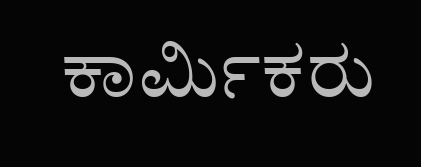ಕಾರ್ಮಿಕರು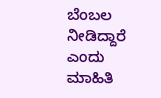ಬೆಂಬಲ ನೀಡಿದ್ದಾರೆ ಎಂದು ಮಾಹಿತಿ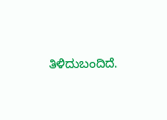ತಿಳಿದುಬಂದಿದೆ.